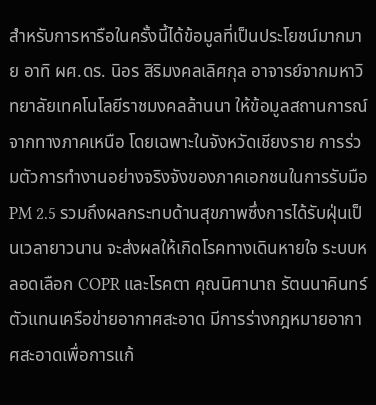สำหรับการหารือในครั้งนี้ได้ข้อมูลที่เป็นประโยชน์มากมาย อาทิ ผศ.ดร. นิอร สิริมงคลเลิศกุล อาจารย์จากมหาวิทยาลัยเทคโนโลยีราชมงคลล้านนา ให้ข้อมูลสถานการณ์จากทางภาคเหนือ โดยเฉพาะในจังหวัดเชียงราย การร่วมตัวการทำงานอย่างจริงจังของภาคเอกชนในการรับมือ PM 2.5 รวมถึงผลกระทบด้านสุขภาพซึ่งการได้รับฝุ่นเป็นเวลายาวนาน จะส่งผลให้เกิดโรคทางเดินหายใจ ระบบหลอดเลือก COPR และโรคตา คุณนิศานาถ รัตนนาคินทร์ ตัวแทนเครือข่ายอากาศสะอาด มีการร่างกฎหมายอากาศสะอาดเพื่อการแก้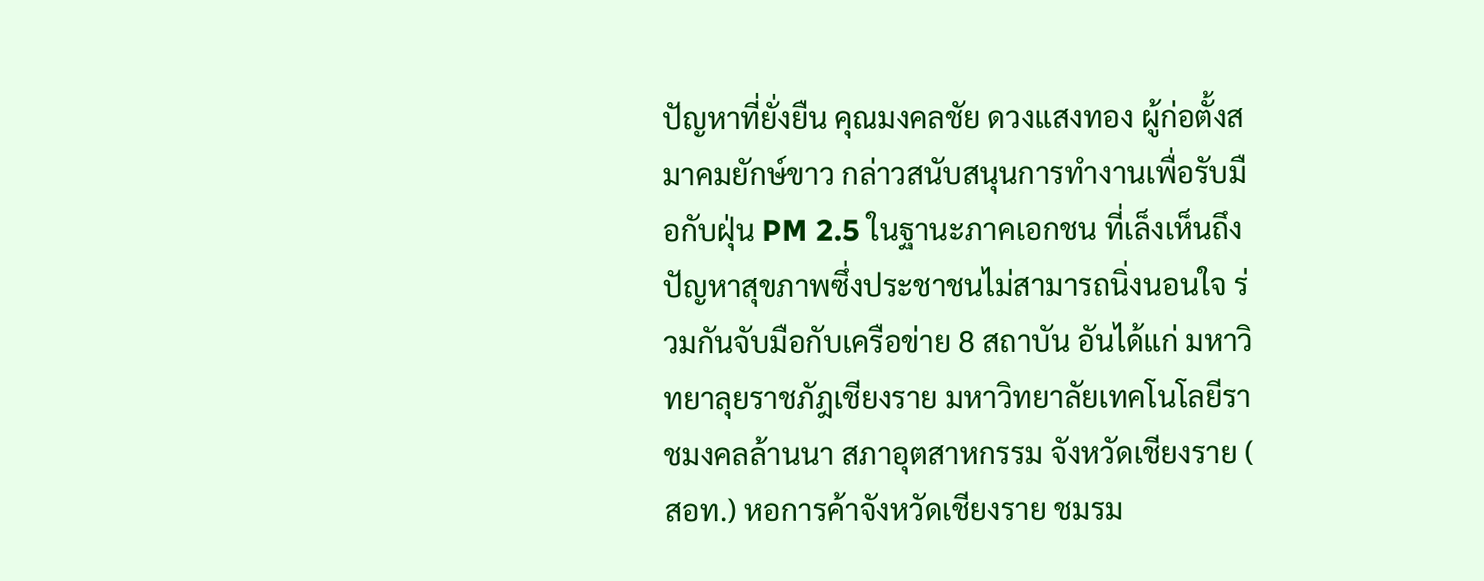ปัญหาที่ยั่งยืน คุณมงคลชัย ดวงแสงทอง ผู้ก่อตั้งสมาคมยักษ์ขาว กล่าวสนับสนุนการทำงานเพื่อรับมือกับฝุ่น PM 2.5 ในฐานะภาคเอกชน ที่เล็งเห็นถึงปัญหาสุขภาพซึ่งประชาชนไม่สามารถนิ่งนอนใจ ร่วมกันจับมือกับเครือข่าย 8 สถาบัน อันได้แก่ มหาวิทยาลุยราชภัฎเชียงราย มหาวิทยาลัยเทคโนโลยีราชมงคลล้านนา สภาอุตสาหกรรม จังหวัดเชียงราย ( สอท.) หอการค้าจังหวัดเชียงราย ชมรม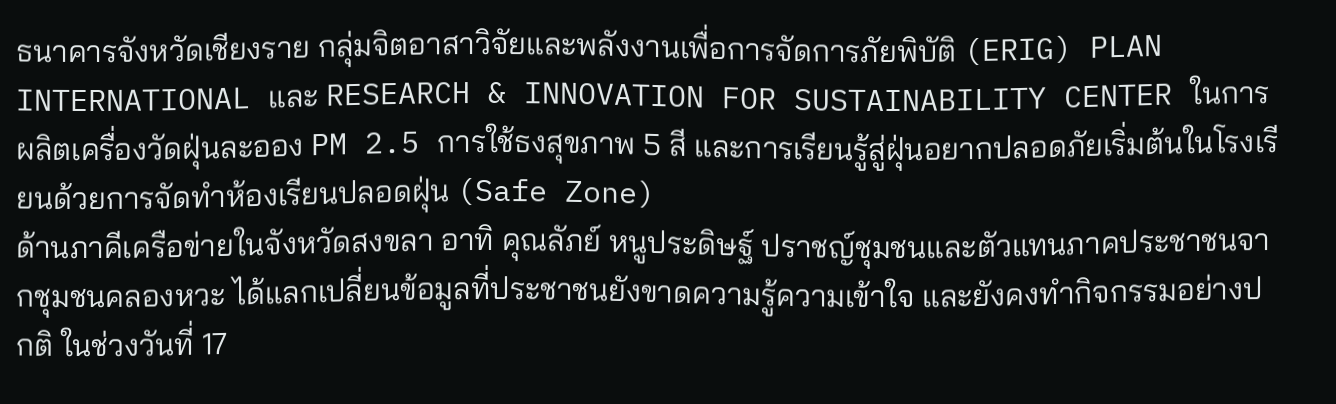ธนาคารจังหวัดเชียงราย กลุ่มจิตอาสาวิจัยและพลังงานเพื่อการจัดการภัยพิบัติ (ERIG) PLAN INTERNATIONAL และ RESEARCH & INNOVATION FOR SUSTAINABILITY CENTER ในการผลิตเครื่องวัดฝุ่นละออง PM 2.5 การใช้ธงสุขภาพ 5 สี และการเรียนรู้สู่ฝุ่นอยากปลอดภัยเริ่มต้นในโรงเรียนด้วยการจัดทำห้องเรียนปลอดฝุ่น (Safe Zone)
ด้านภาคีเครือข่ายในจังหวัดสงขลา อาทิ คุณลัภย์ หนูประดิษฐ์ ปราชญ์ชุมชนและตัวแทนภาคประชาชนจากชุมชนคลองหวะ ได้แลกเปลี่ยนข้อมูลที่ประชาชนยังขาดความรู้ความเข้าใจ และยังคงทำกิจกรรมอย่างปกติ ในช่วงวันที่ 17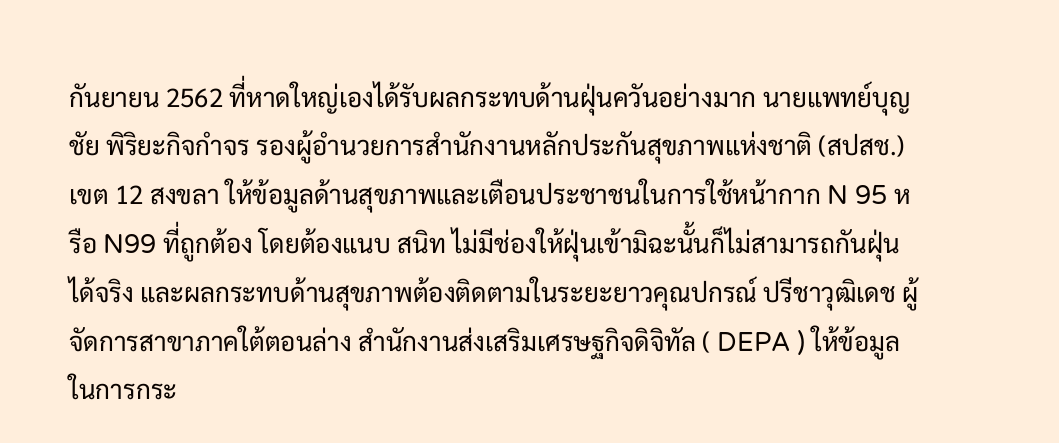กันยายน 2562 ที่หาดใหญ่เองได้รับผลกระทบด้านฝุ่นควันอย่างมาก นายแพทย์บุญชัย พิริยะกิจกำจร รองผู้อำนวยการสำนักงานหลักประกันสุขภาพแห่งชาติ (สปสช.) เขต 12 สงขลา ให้ข้อมูลด้านสุขภาพและเตือนประชาชนในการใช้หน้ากาก N 95 หรือ N99 ที่ถูกต้อง โดยต้องแนบ สนิท ไม่มีช่องให้ฝุ่นเข้ามิฉะนั้นก็ไม่สามารถกันฝุ่นได้จริง และผลกระทบด้านสุขภาพต้องติดตามในระยะยาวคุณปกรณ์ ปรีชาวุฒิเดช ผู้จัดการสาขาภาคใต้ตอนล่าง สำนักงานส่งเสริมเศรษฐกิจดิจิทัล ( DEPA ) ให้ข้อมูลในการกระ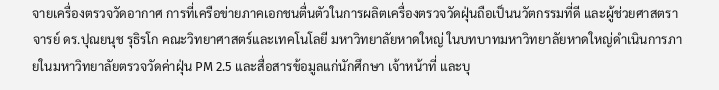จายเครื่องตรวจวัดอากาศ การที่เครือข่ายภาคเอกชนตื่นตัวในการผลิตเครื่องตรวจวัดฝุ่นถือเป็นนวัตกรรมที่ดี และผู้ช่วยศาสตราจารย์ ดร.ปุณยนุช รุธิรโก คณะวิทยาศาสตร์และเทคโนโลยี มหาวิทยาลัยหาดใหญ่ ในบทบาทมหาวิทยาลัยหาดใหญ่ดำเนินการภายในมหาวิทยาลัยตรวจวัดค่าฝุ่น PM 2.5 และสื่อสารข้อมูลแก่นักศึกษา เจ้าหน้าที่ และบุ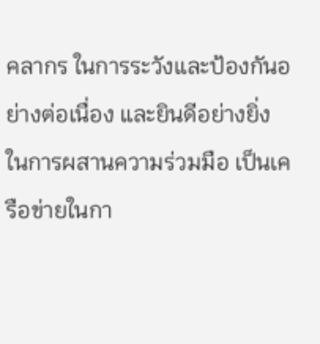คลากร ในการระวังและป้องกันอย่างต่อเนื่อง และยินดีอย่างยิ่งในการผสานความร่วมมือ เป็นเครือข่ายในกา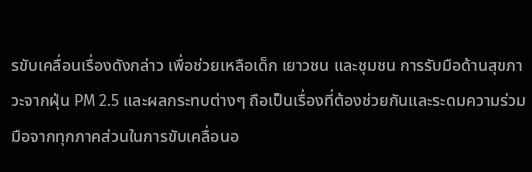รขับเคลื่อนเรื่องดังกล่าว เพื่อช่วยเหลือเด็ก เยาวชน และชุมชน การรับมือด้านสุขภาวะจากฝุ่น PM 2.5 และผลกระทบต่างๆ ถือเป็นเรื่องที่ต้องช่วยกันและระดมความร่วมมือจากทุกภาคส่วนในการขับเคลื่อนอ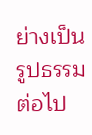ย่างเป็นรูปธรรมต่อไป